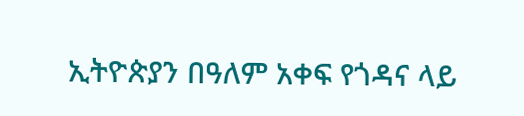ኢትዮጵያን በዓለም አቀፍ የጎዳና ላይ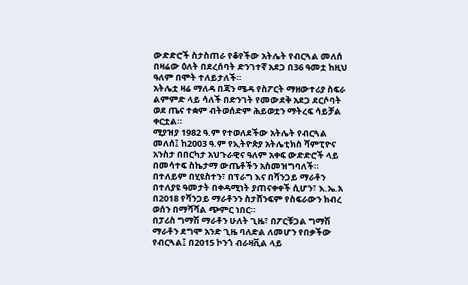ውድድሮች ስታስጠራ የቆየችው አትሌት የብርጓል መለሰ በዛሬው ዕለት በደረሰባት ድንገተኛ አደጋ በ36 ዓመቷ ከዚህ ዓለም በሞት ተለይታለች።
አትሌቷ ዛሬ ማለዳ በጃን ሜዳ የስፖርት ማዘውተሪያ ስፍራ ልምምድ ላይ ሳለች በድንገት የመውደቅ አደጋ ደርሶባት ወደ ጤና ተቋም ብትወሰድም ሕይወቷን ማትረፍ ሳይቻል ቀርቷል።
ሚያዝያ 1982 ዓ.ም የተወለደችው አትሌት የብርጓል መለሰ፤ ከ2003 ዓ.ም የኢትዮጵያ አትሌቲክስ ሻምፒዮና አንስታ በበርካታ አህጉራዊና ዓለም አቀፍ ውድድሮች ላይ በመሳተፍ ስኬታማ ውጤቶችን አስመዝግባለች።
በተለይም በሂዩስተን፣ በፕራግ እና በሻንጋይ ማራቶን በተለያዩ ዓመታት በቀዳሚነት ያጠናቀቀች ሲሆን፣ እ.ኤ.አ በ2018 የሻንጋይ ማራቶንን ስታሸንፍም የስፍራውን ክብረ ወሰን በማሻሻል ጭምር ነበር።
በፓሪስ ግማሽ ማራቶን ሁለት ጊዜ፣ በፖርቹጋል ግማሽ ማራቶን ደግሞ አንድ ጊዜ ባለድል ለመሆን የበቃችው የብርጓል፤ በ2015 ኮንጎ ብራዛቪል ላይ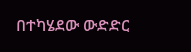በተካሄደው ውድድር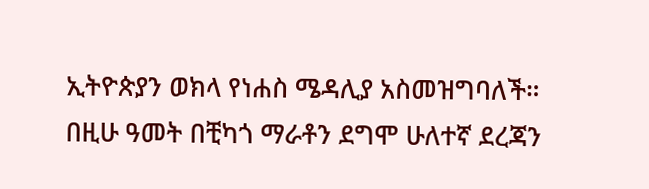ኢትዮጵያን ወክላ የነሐስ ሜዳሊያ አስመዝግባለች።
በዚሁ ዓመት በቺካጎ ማራቶን ደግሞ ሁለተኛ ደረጃን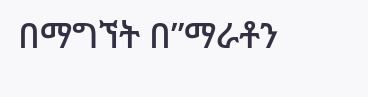በማግኘት በ”ማራቶን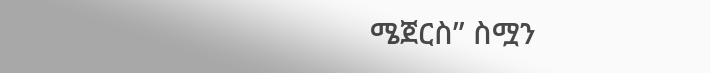ሜጀርስ” ስሟን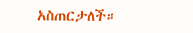አስጠርታለች።